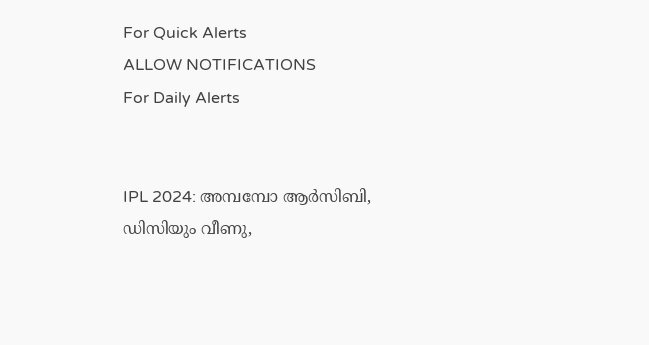For Quick Alerts
ALLOW NOTIFICATIONS
For Daily Alerts


IPL 2024: അമ്പമ്പോ ആര്‍സിബി, ഡിസിയും വീണു,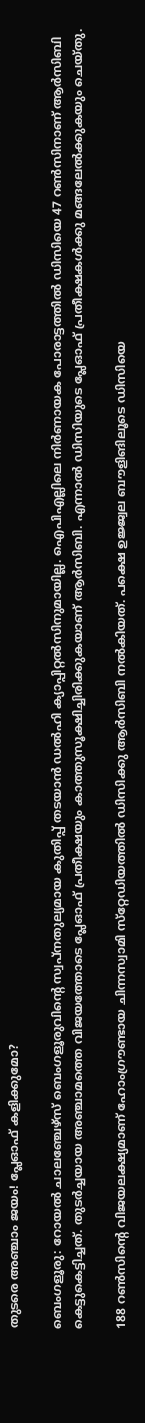തുടരെ അഞ്ചാം ജയം! പ്ലേഓഫ് കളിക്കുമോ?

ബെംഗളൂരു: റോയല്‍ ചാലഞ്ചേഴ്‌സ് ബെംഗളൂരുവിന്റെ സ്വപ്‌നതുല്യമായ കുതിപ്പ് തടയാന്‍ ഡല്‍ഹി ക്യാപ്പിറ്റല്‍സിനുമായില്ല. ഐപിഎല്ലിലെ നിര്‍ണായക പോരാട്ടത്തില്‍ ഡിസിയെ 47 റണ്‍സിനാണ് ആര്‍സിബി കെട്ടുകെട്ടിച്ചത്. തുടര്‍ച്ചയായ അഞ്ചാമത്തെ വിജയത്തോടെ പ്ലേഓഫ് പ്രതീക്ഷയും കാത്തുസൂക്ഷിച്ചിരിക്കുകയാണ് ആര്‍സിബി. എന്നാല്‍ ഡിസിയുടെ പ്ലേഓഫ് പ്രതീക്ഷകള്‍ക്കു മങ്ങലേല്‍ക്കുകയും ചെയ്തു.

188 റണ്‍സിന്റെ വിജയലക്ഷ്യമാണ് ഹോംഗ്രൗണ്ടായ ചിന്നസ്വാമി സ്‌റ്റേഡിയത്തില്‍ ഡിസിക്കു ആര്‍സിബി നല്‍കിയത്. പക്ഷെ ഉജ്ജ്വല ബൗളിങിലൂടെ ഡിസിയെ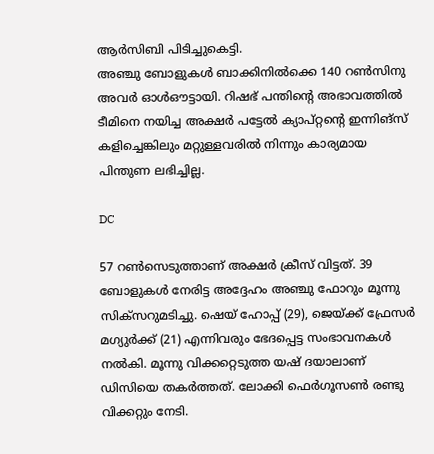ആര്‍സിബി പിടിച്ചുകെട്ടി.
അഞ്ചു ബോളുകള്‍ ബാക്കിനില്‍ക്കെ 140 റണ്‍സിനു അവര്‍ ഓള്‍ഔട്ടായി. റിഷഭ് പന്തിന്റെ അഭാവത്തില്‍ ടീമിനെ നയിച്ച അക്ഷര്‍ പട്ടേല്‍ ക്യാപ്റ്റന്റെ ഇന്നിങ്‌സ് കളിച്ചെങ്കിലും മറ്റുള്ളവരില്‍ നിന്നും കാര്യമായ പിന്തുണ ലഭിച്ചില്ല.

DC

57 റണ്‍സെടുത്താണ് അക്ഷര്‍ ക്രീസ് വിട്ടത്. 39 ബോളുകള്‍ നേരിട്ട അദ്ദേഹം അഞ്ചു ഫോറും മൂന്നു സിക്‌സറുമടിച്ചു. ഷെയ് ഹോപ്പ് (29), ജെയ്ക്ക് ഫ്രേസര്‍ മഗ്യുര്‍ക്ക് (21) എന്നിവരും ഭേദപ്പെട്ട സംഭാവനകള്‍ നല്‍കി. മൂന്നു വിക്കറ്റെടുത്ത യഷ് ദയാലാണ് ഡിസിയെ തകര്‍ത്തത്. ലോക്കി ഫെര്‍ഗൂസണ്‍ രണ്ടു വിക്കറ്റും നേടി.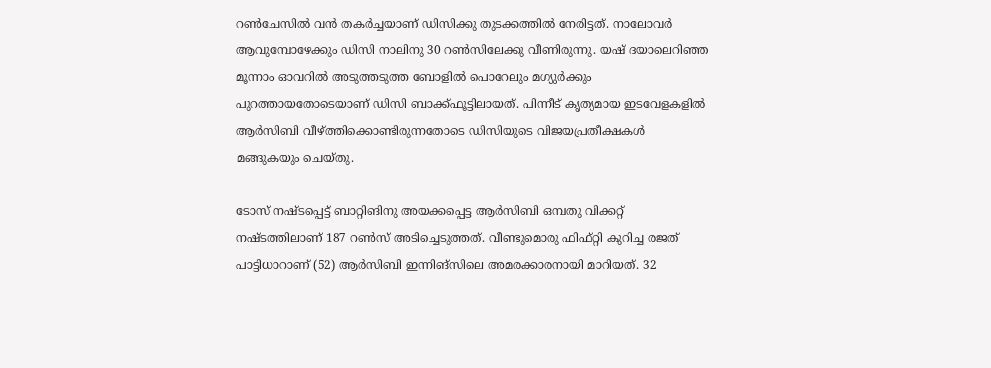റണ്‍ചേസില്‍ വന്‍ തകര്‍ച്ചയാണ് ഡിസിക്കു തുടക്കത്തില്‍ നേരിട്ടത്. നാലോവര്‍ ആവുമ്പോഴേക്കും ഡിസി നാലിനു 30 റണ്‍സിലേക്കു വീണിരുന്നു. യഷ് ദയാലെറിഞ്ഞ മൂന്നാം ഓവറില്‍ അടുത്തടുത്ത ബോളില്‍ പൊറേലും മഗ്യുര്‍ക്കും പുറത്തായതോടെയാണ് ഡിസി ബാക്ക്ഫൂട്ടിലായത്. പിന്നീട് കൃത്യമായ ഇടവേളകളില്‍ ആര്‍സിബി വീഴ്ത്തിക്കൊണ്ടിരുന്നതോടെ ഡിസിയുടെ വിജയപ്രതീക്ഷകള്‍ മങ്ങുകയും ചെയ്തു.

ടോസ് നഷ്ടപ്പെട്ട് ബാറ്റിങിനു അയക്കപ്പെട്ട ആര്‍സിബി ഒമ്പതു വിക്കറ്റ് നഷ്ടത്തിലാണ് 187 റണ്‍സ് അടിച്ചെടുത്തത്. വീണ്ടുമൊരു ഫിഫ്റ്റി കുറിച്ച രജത് പാട്ടിധാറാണ് (52) ആര്‍സിബി ഇന്നിങ്‌സിലെ അമരക്കാരനായി മാറിയത്. 32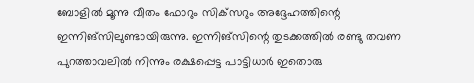ബോളില്‍ മൂന്നു വീതം ഫോറും സിക്‌സറും അദ്ദേഹത്തിന്റെ ഇന്നിങ്‌സിലുണ്ടായിരുന്നു. ഇന്നിങ്‌സിന്റെ തുടക്കത്തില്‍ രണ്ടു തവണ പുറത്താവലില്‍ നിന്നും രക്ഷപ്പെട്ട പാട്ടിധാര്‍ ഇതൊരു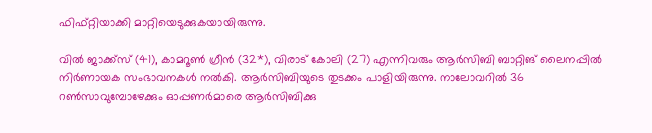ഫിഫ്റ്റിയാക്കി മാറ്റിയെടുക്കുകയായിരുന്നു.

വില്‍ ജാക്ക്‌സ് (41), കാമറൂണ്‍ ഗ്രീന്‍ (32*), വിരാട് കോലി (27) എന്നിവരും ആര്‍സിബി ബാറ്റിങ് ലൈനപ്പില്‍ നിര്‍ണായക സംഭാവനകള്‍ നല്‍കി. ആര്‍സിബിയുടെ തുടക്കം പാളിയിരുന്നു. നാലോവറില്‍ 36 റണ്‍സാവുമ്പോഴേക്കും ഓപ്പണര്‍മാരെ ആര്‍സിബിക്കു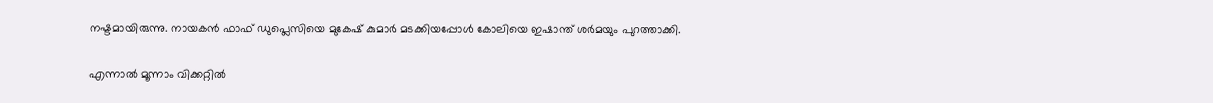നഷ്ടമായിരുന്നു. നായകന്‍ ഫാഫ് ഡുപ്ലെസിയെ മുകേഷ് കുമാര്‍ മടക്കിയപ്പോള്‍ കോലിയെ ഇഷാന്ത് ശര്‍മയും പുറത്താക്കി.

എന്നാല്‍ മൂന്നാം വിക്കറ്റില്‍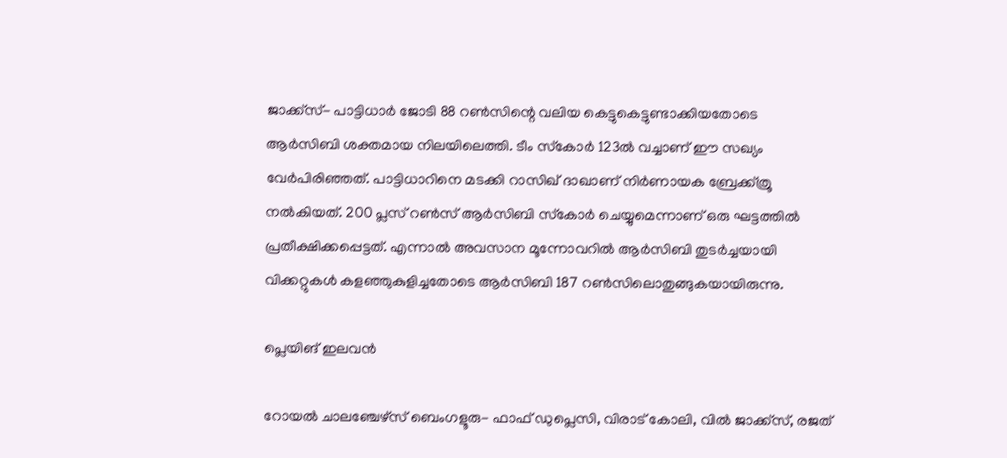ജാക്ക്‌സ്- പാട്ടിധാര്‍ ജോടി 88 റണ്‍സിന്റെ വലിയ കെട്ടുകെട്ടുണ്ടാക്കിയതോടെ ആര്‍സിബി ശക്തമായ നിലയിലെത്തി. ടീം സ്‌കോര്‍ 123ല്‍ വച്ചാണ് ഈ സഖ്യം വേര്‍പിരിഞ്ഞത്. പാട്ടിധാറിനെ മടക്കി റാസിഖ് ദാഖാണ് നിര്‍ണായക ബ്രേക്ക്ത്രൂ നല്‍കിയത്. 200 പ്ലസ് റണ്‍സ് ആര്‍സിബി സ്‌കോര്‍ ചെയ്യുമെന്നാണ് ഒരു ഘട്ടത്തില്‍ പ്രതീക്ഷിക്കപ്പെട്ടത്. എന്നാല്‍ അവസാന മൂന്നോവറില്‍ ആര്‍സിബി തുടര്‍ച്ചയായി വിക്കറ്റുകള്‍ കളഞ്ഞുകുളിച്ചതോടെ ആര്‍സിബി 187 റണ്‍സിലൊതുങ്ങുകയായിരുന്നു.

പ്ലെയിങ് ഇലവന്‍

റോയല്‍ ചാലഞ്ചേഴ്‌സ് ബെംഗളൂരു- ഫാഫ് ഡുപ്ലെസി, വിരാട് കോലി, വില്‍ ജാക്ക്‌സ്, രജത്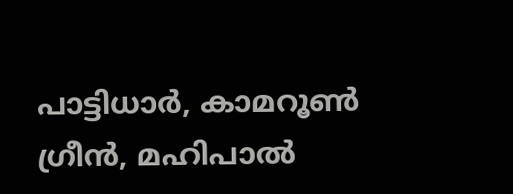പാട്ടിധാര്‍, കാമറൂണ്‍ ഗ്രീന്‍, മഹിപാല്‍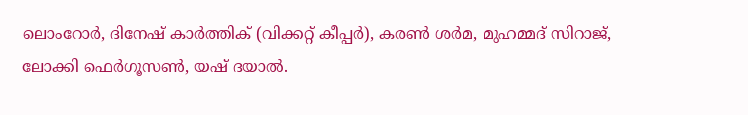ലൊംറോര്‍, ദിനേഷ് കാര്‍ത്തിക് (വിക്കറ്റ് കീപ്പര്‍), കരണ്‍ ശര്‍മ, മുഹമ്മദ് സിറാജ്, ലോക്കി ഫെര്‍ഗൂസണ്‍, യഷ് ദയാല്‍.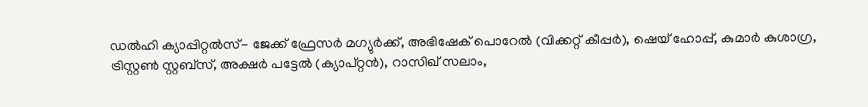ഡല്‍ഹി ക്യാപ്പിറ്റല്‍സ്- ജേക്ക് ഫ്രേസര്‍ മഗ്യുര്‍ക്ക്, അഭിഷേക് പൊറേല്‍ (വിക്കറ്റ് കീപ്പര്‍), ഷെയ് ഹോപ്പ്, കുമാര്‍ കുശാഗ്ര, ട്രിസ്റ്റണ്‍ സ്റ്റബ്‌സ്, അക്ഷര്‍ പട്ടേല്‍ (ക്യാപ്റ്റന്‍), റാസിഖ് സലാം,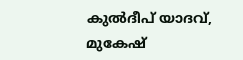കുല്‍ദീപ് യാദവ്, മുകേഷ്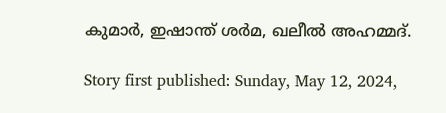കുമാര്‍, ഇഷാന്ത് ശര്‍മ, ഖലീല്‍ അഹമ്മദ്.

Story first published: Sunday, May 12, 2024,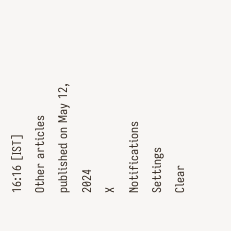16:16 [IST]
Other articles published on May 12, 2024
X
Notifications
Settings
Clear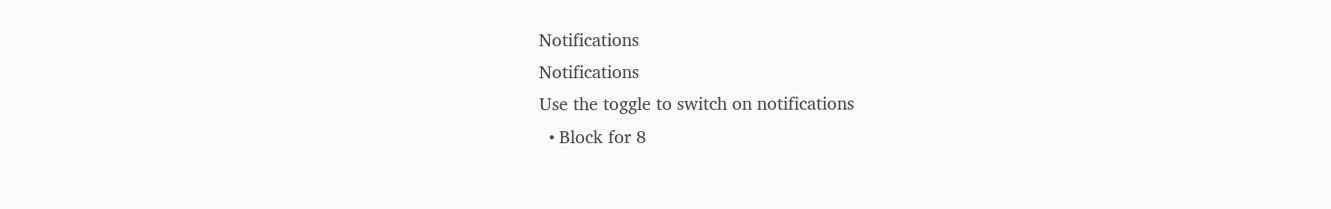Notifications
Notifications
Use the toggle to switch on notifications
  • Block for 8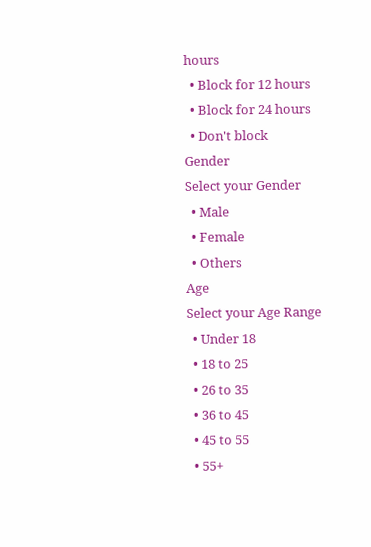hours
  • Block for 12 hours
  • Block for 24 hours
  • Don't block
Gender
Select your Gender
  • Male
  • Female
  • Others
Age
Select your Age Range
  • Under 18
  • 18 to 25
  • 26 to 35
  • 36 to 45
  • 45 to 55
  • 55+